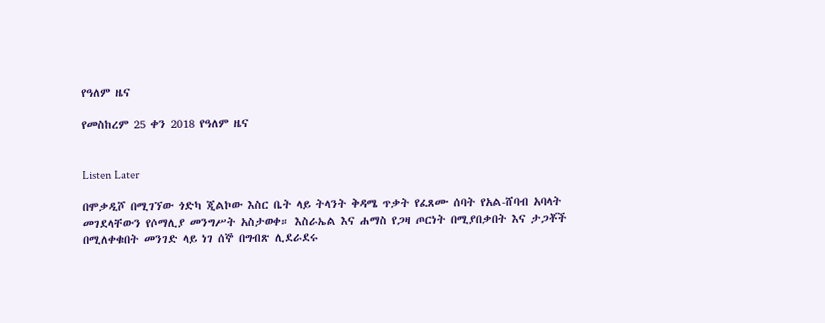የዓለም ዜና

የመስከረም 25 ቀን 2018 የዓለም ዜና


Listen Later

በሞቃዲሾ በሚገኘው ጎድካ ጂልኮው እስር ቤት ላይ ትላንት ቅዳሜ ጥቃት የፈጸሙ ሰባት የአል-ሸባብ አባላት መገደላቸውን የሶማሊያ መንግሥት አስታወቀ። እስራኤል እና ሐማስ የጋዛ ጦርነት በሚያበቃበት እና ታጋቾች በሚለቀቁበት መንገድ ላይ ነገ ሰኞ በግብጽ ሊደራደሩ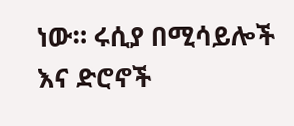ነው። ሩሲያ በሚሳይሎች እና ድሮኖች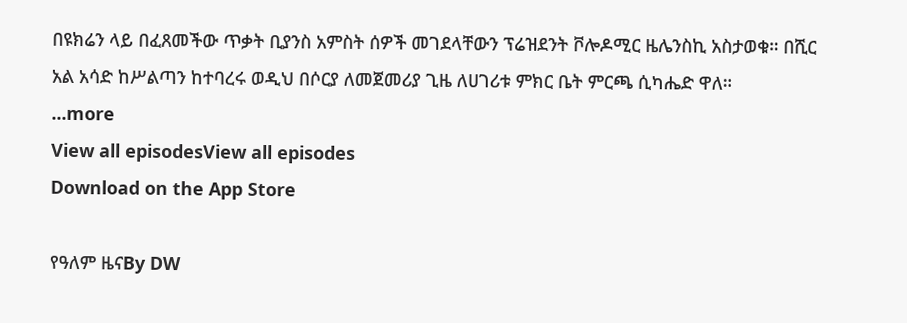በዩክሬን ላይ በፈጸመችው ጥቃት ቢያንስ አምስት ሰዎች መገደላቸውን ፕሬዝደንት ቮሎዶሚር ዜሌንስኪ አስታወቁ። በሺር አል አሳድ ከሥልጣን ከተባረሩ ወዲህ በሶርያ ለመጀመሪያ ጊዜ ለሀገሪቱ ምክር ቤት ምርጫ ሲካሔድ ዋለ።
...more
View all episodesView all episodes
Download on the App Store

የዓለም ዜናBy DW